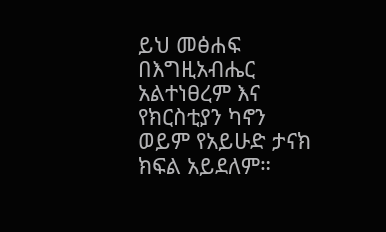ይህ መፅሐፍ በእግዚአብሔር አልተነፀረም እና የክርስቲያን ካኖን ወይም የአይሁድ ታናክ ክፍል አይደለም።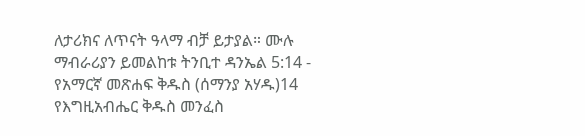ለታሪክና ለጥናት ዓላማ ብቻ ይታያል። ሙሉ ማብራሪያን ይመልከቱ ትንቢተ ዳንኤል 5:14 - የአማርኛ መጽሐፍ ቅዱስ (ሰማንያ አሃዱ)14 የእግዚአብሔር ቅዱስ መንፈስ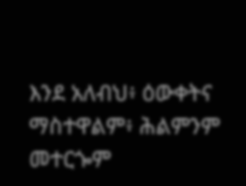እንደ አለብህ፥ ዕውቀትና ማስተዋልም፥ ሕልምንም መተርጐም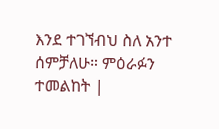እንደ ተገኘብህ ስለ አንተ ሰምቻለሁ። ምዕራፉን ተመልከት |